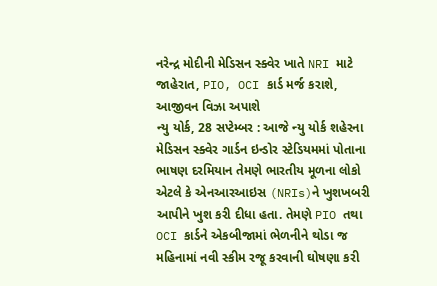નરેન્દ્ર મોદીની મેડિસન સ્ક્વેર ખાતે NRI માટે જાહેરાત, PIO, OCI કાર્ડ મર્જ કરાશે, આજીવન વિઝા અપાશે
ન્યુ યોર્ક, 28 સપ્ટેમ્બર : આજે ન્યુ યોર્ક શહેરના મેડિસન સ્ક્વેર ગાર્ડન ઇન્ડોર સ્ટેડિયમમાં પોતાના ભાષણ દરમિયાન તેમણે ભારતીય મૂળના લોકો એટલે કે એનઆરઆઇસ (NRIs)ને ખુશખબરી આપીને ખુશ કરી દીધા હતા. તેમણે PIO તથા OCI કાર્ડને એકબીજામાં ભેળનીને થોડા જ મહિનામાં નવી સ્કીમ રજૂ કરવાની ઘોષણા કરી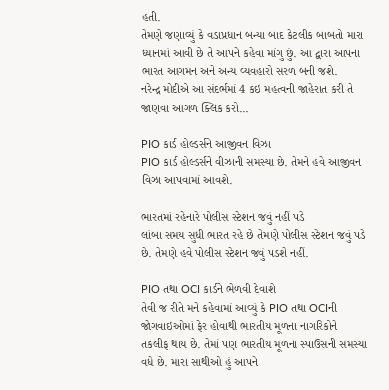હતી.
તેમણે જણાવ્યું કે વડાપ્રધાન બન્યા બાદ કેટલીક બાબતો મારા ધ્યાનમાં આવી છે તે આપને કહેવા માંગુ છું. આ દ્વારા આપના ભારત આગમન અને અન્ય વ્યવહારો સરળ બની જશે.
નરેન્દ્ર મોદીએ આ સંદર્ભમાં 4 કઇ મહત્વની જાહેરાત કરી તે જાણવા આગળ ક્લિક કરો...

PIO કાર્ડ હોલ્ડર્સને આજીવન વિઝા
PIO કાર્ડ હોલ્ડર્સને વીઝાની સમસ્યા છે. તેમને હવે આજીવન વિઝા આપવામાં આવશે.

ભારતમાં રહેનારે પોલીસ સ્ટેશન જવું નહીં પડે
લાંબા સમય સુધી ભારત રહે છે તેમણે પોલીસ સ્ટેશન જવું પડે છે. તેમણે હવે પોલીસ સ્ટેશન જવું પડશે નહીં.

PIO તથા OCI કાર્ડને ભેળવી દેવાશે
તેવી જ રીતે મને કહેવામાં આવ્યું કે PIO તથા OCIની જોગવાઇઓમાં ફેર હોવાથી ભારતીય મૂળના નાગરિકોને તકલીફ થાય છે. તેમાં પણ ભારતીય મૂળના સ્પાઉસની સમસ્યા વધે છે. મારા સાથીઓ હું આપને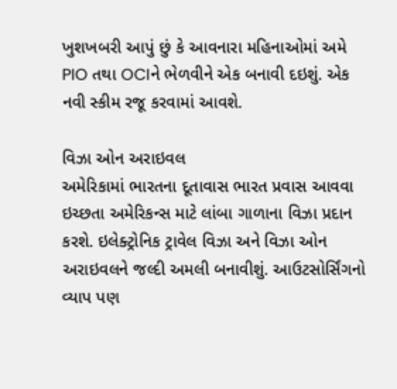ખુશખબરી આપું છું કે આવનારા મહિનાઓમાં અમે PIO તથા OCIને ભેળવીને એક બનાવી દઇશું. એક નવી સ્કીમ રજૂ કરવામાં આવશે.

વિઝા ઓન અરાઇવલ
અમેરિકામાં ભારતના દૂતાવાસ ભારત પ્રવાસ આવવા ઇચ્છતા અમેરિકન્સ માટે લાંબા ગાળાના વિઝા પ્રદાન કરશે. ઇલેક્ટ્રોનિક ટ્રાવેલ વિઝા અને વિઝા ઓન અરાઇવલને જલ્દી અમલી બનાવીશું. આઉટસોર્સિંગનો વ્યાપ પણ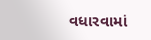વધારવામાં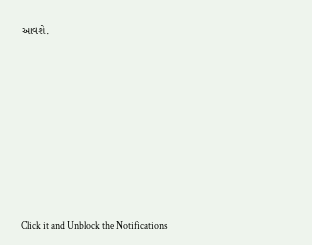આવશે.












Click it and Unblock the Notifications